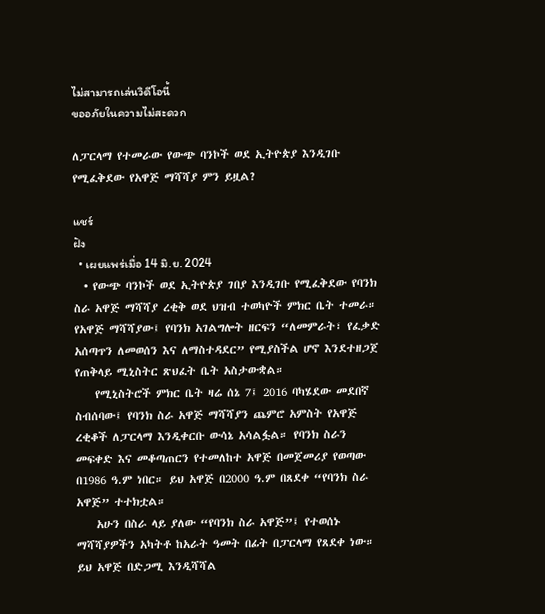ไม่สามารถเล่นวิดีโอนี้
ขออภัยในความไม่สะดวก

ለፓርላማ የተመራው የውጭ ባንኮች ወደ ኢትዮጵያ እንዲገቡ የሚፈቅደው የአዋጅ ማሻሻያ ምን ይዟል?

แชร์
ฝัง
  • เผยแพร่เมื่อ 14 มิ.ย. 2024
  • የውጭ ባንኮች ወደ ኢትዮጵያ ገበያ እንዲገቡ የሚፈቅደው የባንክ ስራ አዋጅ ማሻሻያ ረቂቅ ወደ ህዝብ ተወካዮች ምክር ቤት ተመራ። የአዋጅ ማሻሻያው፤ የባንክ አገልግሎት ዘርፍን “ለመምራት፣ የፈቃድ አሰጣጥን ለመወሰን እና ለማስተዳደር” የሚያስችል ሆኖ እንደተዘጋጀ የጠቅላይ ሚኒስትር ጽህፈት ቤት አስታውቋል።
    የሚኒስትሮች ምክር ቤት ዛሬ ሰኔ 7፤ 2016 ባካሄደው መደበኛ ስብሰባው፤ የባንክ ስራ አዋጅ ማሻሻያን ጨምሮ አምስት የአዋጅ ረቂቆች ለፓርላማ እንዲቀርቡ ውሳኔ አሳልፏል። የባንክ ስራን መፍቀድ እና መቆጣጠርን የተመለከተ አዋጅ በመጀመሪያ የወጣው በ1986 ዓ.ም ነበር። ይህ አዋጅ በ2000 ዓ.ም በጸደቀ “የባንክ ስራ አዋጅ” ተተክቷል።
    አሁን በስራ ላይ ያለው “የባንክ ስራ አዋጅ”፤ የተወሰኑ ማሻሻያዎችን አካትቶ ከአራት ዓመት በፊት በፓርላማ የጸደቀ ነው። ይህ አዋጅ በድጋሚ እንዲሻሻል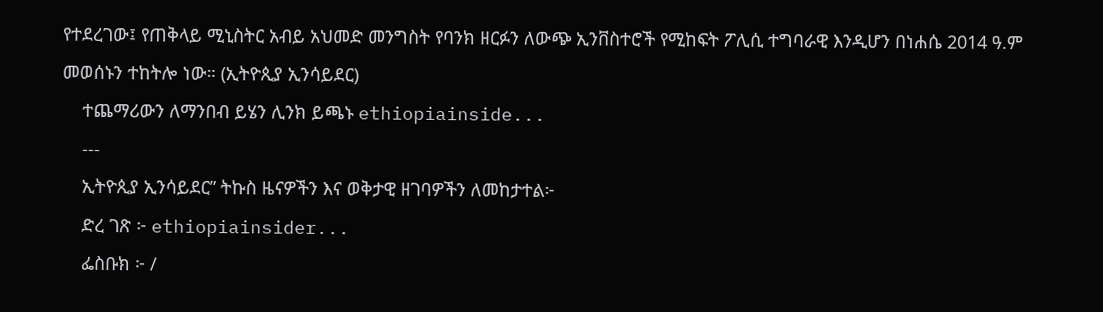የተደረገው፤ የጠቅላይ ሚኒስትር አብይ አህመድ መንግስት የባንክ ዘርፉን ለውጭ ኢንቨስተሮች የሚከፍት ፖሊሲ ተግባራዊ እንዲሆን በነሐሴ 2014 ዓ.ም መወሰኑን ተከትሎ ነው። (ኢትዮጲያ ኢንሳይደር)
    ተጨማሪውን ለማንበብ ይሄን ሊንክ ይጫኑ ethiopiainside...
    ---
    ኢትዮጲያ ኢንሳይደር” ትኩስ ዜናዎችን እና ወቅታዊ ዘገባዎችን ለመከታተል፦
    ድረ ገጽ ፦ ethiopiainsider...
    ፌስቡክ ፦ /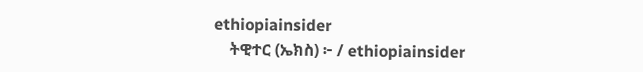ethiopiainsider
    ትዊተር (ኤክስ) ፦ / ethiopiainsider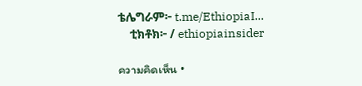ቴሌግራም፦ t.me/EthiopiaI...
    ቲክቶክ፦ / ethiopiainsider

ความคิดเห็น •